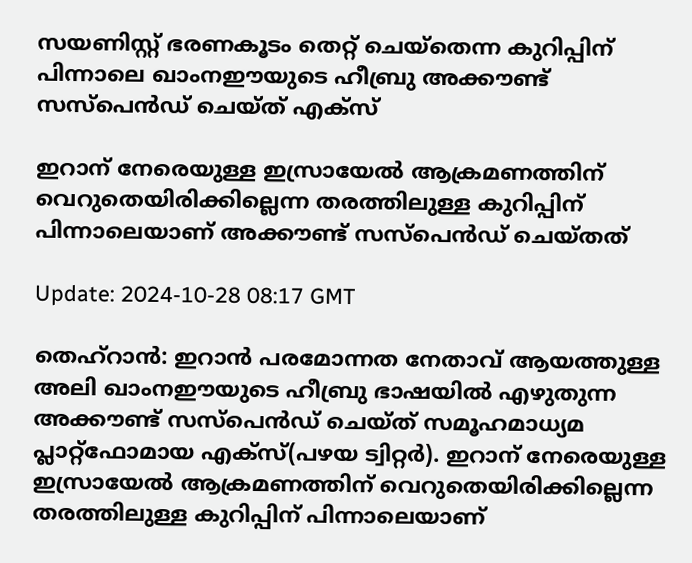സയണിസ്റ്റ് ഭരണകൂടം തെറ്റ് ചെയ്തെന്ന കുറിപ്പിന് പിന്നാലെ ഖാംനഈയുടെ ഹീബ്രു അക്കൗണ്ട് സസ്‌പെൻഡ് ചെയ്ത് എക്സ്

ഇറാന് നേരെയുള്ള ഇസ്രായേൽ ആക്രമണത്തിന് വെറുതെയിരിക്കില്ലെന്ന തരത്തിലുള്ള കുറിപ്പിന് പിന്നാലെയാണ് അക്കൗണ്ട് സസ്‌പെൻഡ് ചെയ്തത്

Update: 2024-10-28 08:17 GMT

തെഹ്‌റാൻ: ഇറാൻ പരമോന്നത നേതാവ് ആയത്തുള്ള അലി ഖാംനഈയുടെ ഹീബ്രു ഭാഷയിൽ എഴുതുന്ന അക്കൗണ്ട് സസ്‌പെൻഡ് ചെയ്ത് സമൂഹമാധ്യമ പ്ലാറ്റ്‌ഫോമായ എക്‌സ്(പഴയ ട്വിറ്റർ). ഇറാന് നേരെയുള്ള ഇസ്രായേൽ ആക്രമണത്തിന് വെറുതെയിരിക്കില്ലെന്ന തരത്തിലുള്ള കുറിപ്പിന് പിന്നാലെയാണ്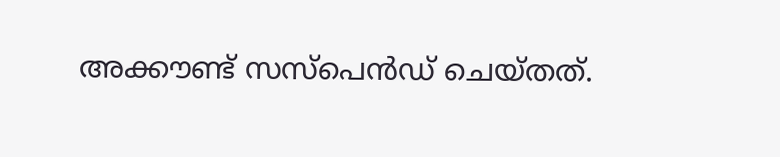അക്കൗണ്ട് സസ്‌പെൻഡ് ചെയ്തത്.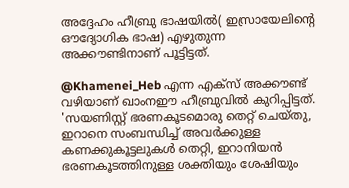അദ്ദേഹം ഹീബ്രു ഭാഷയിൽ( ഇസ്രായേലിന്റെ ഔദ്യോഗിക ഭാഷ) എഴുതുന്ന അക്കൗണ്ടിനാണ് പൂട്ടിട്ടത്.

@Khamenei_Heb എന്ന എക്സ് അക്കൗണ്ട് വഴിയാണ് ഖാംനഈ ഹീബ്രുവിൽ കുറിപ്പിട്ടത്. 'സയണിസ്റ്റ് ഭരണകൂടമൊരു തെറ്റ് ചെയ്തു, ഇറാനെ സംബന്ധിച്ച് അവർക്കുള്ള കണക്കുകൂട്ടലുകൾ തെറ്റി, ഇറാനിയൻ ഭരണകൂടത്തിനുള്ള ശക്തിയും ശേഷിയും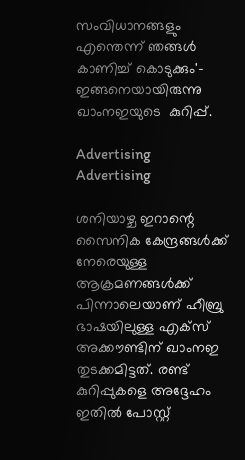സംവിധാനങ്ങളും എന്തെന്ന് ഞങ്ങൾ കാണിച്ച് കൊടുക്കും'- ഇങ്ങനെയായിരുന്നു ഖാംനഇയുടെ  കുറിപ്പ്.

Advertising
Advertising

ശനിയാഴ്ച ഇറാന്റെ സൈനിക കേന്ദ്രങ്ങൾക്ക് നേരെയുള്ള ആക്രമണങ്ങൾക്ക് പിന്നാലെയാണ് ഹീബ്രു ഭാഷയിലുള്ള എക്‌സ് അക്കൗണ്ടിന് ഖാംനഇ തുടക്കമിട്ടത്. രണ്ട് കുറിപ്പുകളെ അദ്ദേഹം ഇതിൽ പോസ്റ്റ്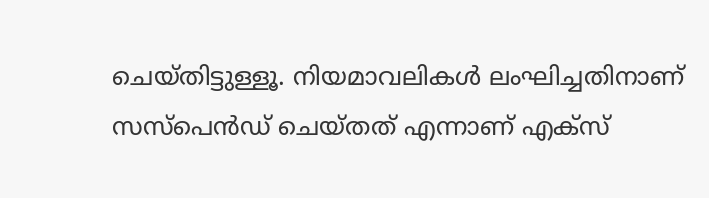ചെയ്തിട്ടുള്ളൂ. നിയമാവലികൾ ലംഘിച്ചതിനാണ് സസ്‌പെൻഡ് ചെയ്തത് എന്നാണ് എക്‌സ്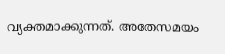വ്യക്തമാക്കുന്നത്. അതേസമയം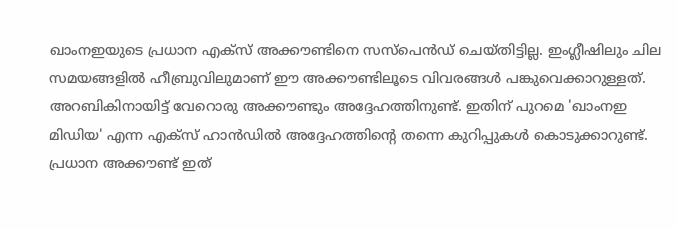ഖാംനഇയുടെ പ്രധാന എക്‌സ് അക്കൗണ്ടിനെ സസ്‌പെൻഡ് ചെയ്തിട്ടില്ല. ഇംഗ്ലീഷിലും ചില സമയങ്ങളിൽ ഹീബ്രുവിലുമാണ് ഈ അക്കൗണ്ടിലൂടെ വിവരങ്ങൾ പങ്കുവെക്കാറുള്ളത്. അറബികിനായിട്ട് വേറൊരു അക്കൗണ്ടും അദ്ദേഹത്തിനുണ്ട്. ഇതിന് പുറമെ 'ഖാംനഇ മിഡിയ' എന്ന എക്‌സ് ഹാൻഡിൽ അദ്ദേഹത്തിന്റെ തന്നെ കുറിപ്പുകൾ കൊടുക്കാറുണ്ട്. പ്രധാന അക്കൗണ്ട് ഇത്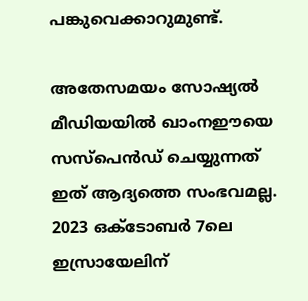പങ്കുവെക്കാറുമുണ്ട്.

അതേസമയം സോഷ്യൽ മീഡിയയിൽ ഖാംനഈയെ സസ്പെന്‍ഡ് ചെയ്യുന്നത് ഇത് ആദ്യത്തെ സംഭവമല്ല. 2023 ഒക്‌ടോബർ 7ലെ ഇസ്രായേലിന്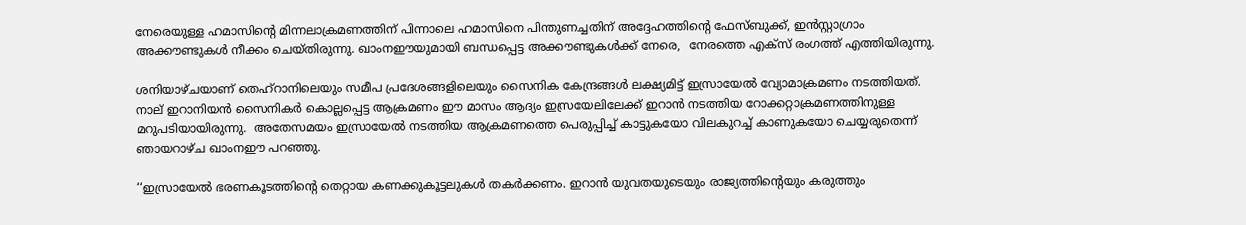നേരെയുള്ള ഹമാസിന്റെ മിന്നലാക്രമണത്തിന് പിന്നാലെ ഹമാസിനെ പിന്തുണച്ചതിന് അദ്ദേഹത്തിന്റെ ഫേസ്ബുക്ക്, ഇൻസ്റ്റാഗ്രാം അക്കൗണ്ടുകൾ നീക്കം ചെയ്തിരുന്നു. ഖാംനഈയുമായി ബന്ധപ്പെട്ട അക്കൗണ്ടുകള്‍ക്ക് നേരെ,  നേരത്തെ എക്സ് രംഗത്ത് എത്തിയിരുന്നു.

ശനിയാഴ്ചയാണ് തെഹ്‌റാനിലെയും സമീപ പ്രദേശങ്ങളിലെയും സൈനിക കേന്ദ്രങ്ങൾ ലക്ഷ്യമിട്ട് ഇസ്രായേൽ വ്യോമാക്രമണം നടത്തിയത്. നാല് ഇറാനിയന്‍ സൈനികര്‍ കൊല്ലപ്പെട്ട ആക്രമണം ഈ മാസം ആദ്യം ഇസ്രയേലിലേക്ക് ഇറാൻ നടത്തിയ റോക്കറ്റാക്രമണത്തിനുള്ള മറുപടിയായിരുന്നു.  അതേസമയം ഇസ്രായേൽ നടത്തിയ ആക്രമണത്തെ പെരുപ്പിച്ച് കാട്ടുകയോ വിലകുറച്ച് കാണുകയോ ചെയ്യരുതെന്ന് ഞായറാഴ്ച ഖാംനഈ പറഞ്ഞു.

‘‘ഇസ്രായേൽ ഭരണകൂടത്തിന്റെ തെറ്റായ കണക്കുകൂട്ടലുകൾ തകർക്കണം. ഇറാൻ യുവതയുടെയും രാജ്യത്തിന്റെയും കരുത്തും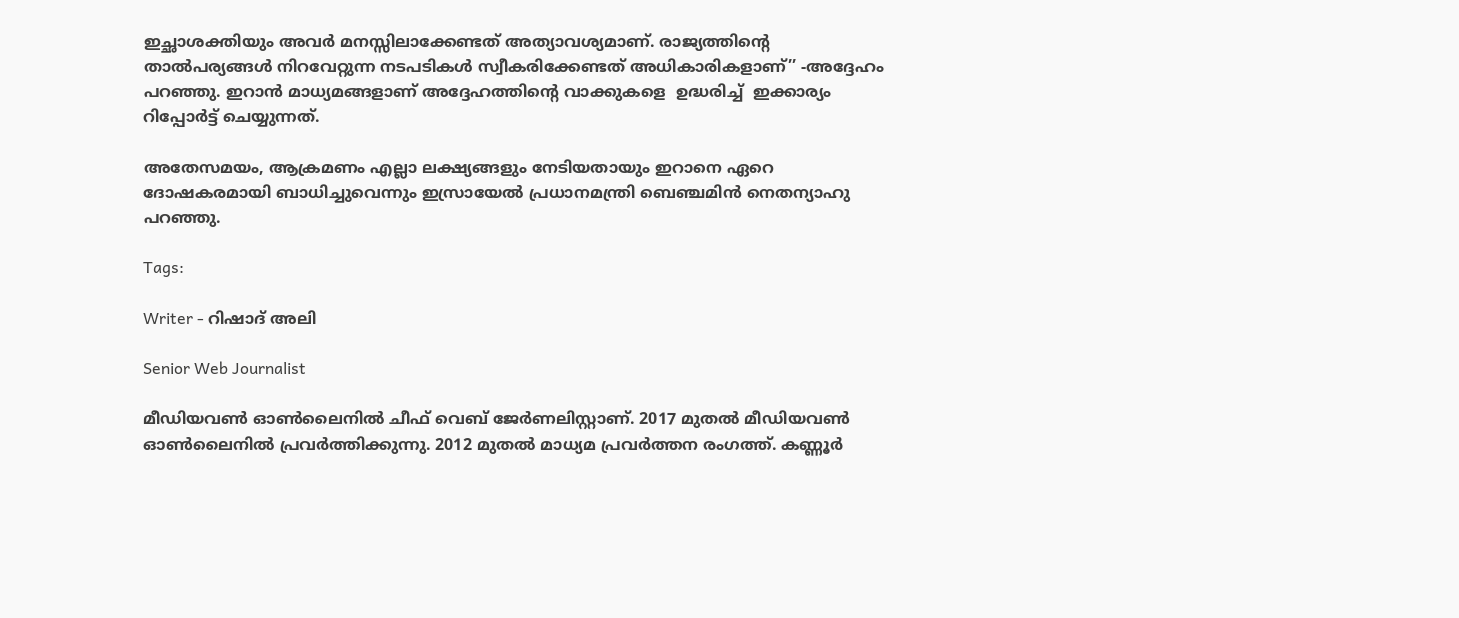ഇച്ഛാശക്തിയും അവർ മനസ്സിലാക്കേണ്ടത് അത്യാവശ്യമാണ്. രാജ്യത്തിന്റെ താൽപര്യങ്ങൾ നിറവേറ്റുന്ന നടപടികൾ സ്വീകരിക്കേണ്ടത് അധികാരികളാണ്’’ -അദ്ദേഹം പറഞ്ഞു. ഇറാന്‍ മാധ്യമങ്ങളാണ് അദ്ദേഹത്തിന്റെ വാക്കുകളെ  ഉദ്ധരിച്ച്  ഇക്കാര്യം റിപ്പോര്‍ട്ട് ചെയ്യുന്നത്.

അതേസമയം, ആക്രമണം എല്ലാ ലക്ഷ്യങ്ങളും നേടിയതായും ഇറാനെ ഏറെ ദോഷകരമായി ബാധിച്ചുവെന്നും ഇസ്രായേൽ പ്രധാനമന്ത്രി ബെഞ്ചമിന്‍ നെതന്യാഹു പറഞ്ഞു.

Tags:

Writer - റിഷാദ് അലി

Senior Web Journalist

മീഡിയവൺ ഓൺലൈനിൽ ചീഫ് വെബ് ജേർണലിസ്റ്റാണ്. 2017 മുതൽ മീഡിയവൺ ഓൺലൈനിൽ പ്രവർത്തിക്കുന്നു. 2012 മുതൽ മാധ്യമ പ്രവർത്തന രംഗത്ത്. കണ്ണൂര്‍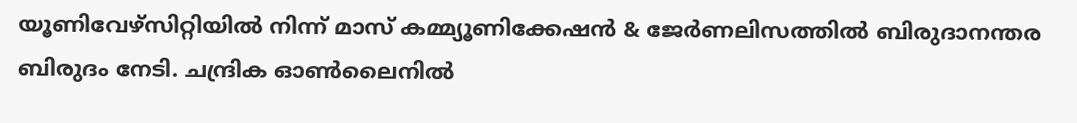യൂണിവേഴ്‌സിറ്റിയിൽ നിന്ന് മാസ് കമ്മ്യൂണിക്കേഷന്‍ & ജേര്‍ണലിസത്തില്‍ ബിരുദാനന്തര ബിരുദം നേടി. ചന്ദ്രിക ഓണ്‍ലൈനില്‍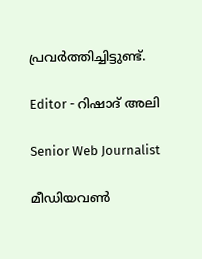പ്രവര്‍ത്തിച്ചിട്ടുണ്ട്.

Editor - റിഷാദ് അലി

Senior Web Journalist

മീഡിയവൺ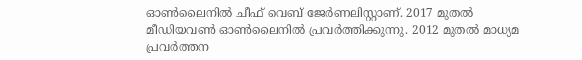ഓൺലൈനിൽ ചീഫ് വെബ് ജേർണലിസ്റ്റാണ്. 2017 മുതൽ മീഡിയവൺ ഓൺലൈനിൽ പ്രവർത്തിക്കുന്നു. 2012 മുതൽ മാധ്യമ പ്രവർത്തന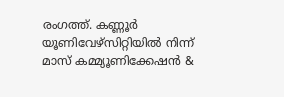രംഗത്ത്. കണ്ണൂര്‍ യൂണിവേഴ്‌സിറ്റിയിൽ നിന്ന് മാസ് കമ്മ്യൂണിക്കേഷന്‍ &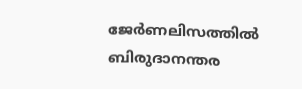ജേര്‍ണലിസത്തില്‍ ബിരുദാനന്തര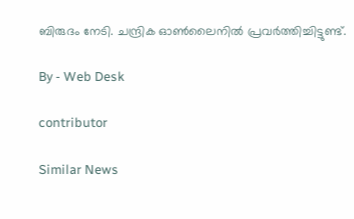ബിരുദം നേടി. ചന്ദ്രിക ഓണ്‍ലൈനില്‍ പ്രവര്‍ത്തിച്ചിട്ടുണ്ട്.

By - Web Desk

contributor

Similar News